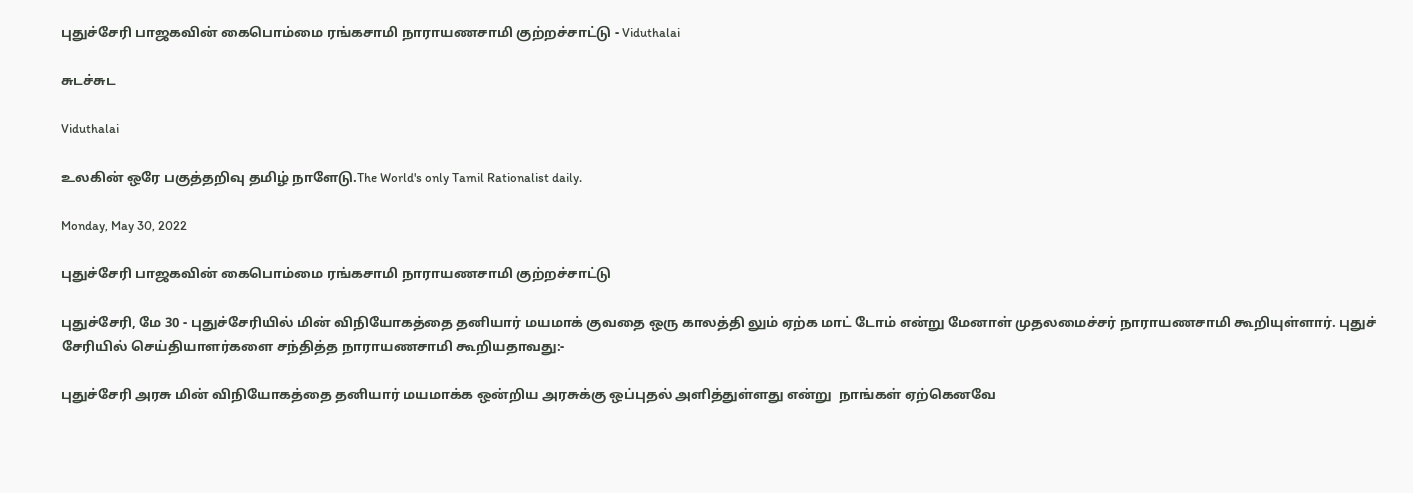புதுச்சேரி பாஜகவின் கைபொம்மை ரங்கசாமி நாராயணசாமி குற்றச்சாட்டு - Viduthalai

சுடச்சுட

Viduthalai

உலகின் ஒரே பகுத்தறிவு தமிழ் நாளேடு.The World's only Tamil Rationalist daily.

Monday, May 30, 2022

புதுச்சேரி பாஜகவின் கைபொம்மை ரங்கசாமி நாராயணசாமி குற்றச்சாட்டு

புதுச்சேரி, மே 30 - புதுச்சேரியில் மின் விநியோகத்தை தனியார் மயமாக் குவதை ஒரு காலத்தி லும் ஏற்க மாட் டோம் என்று மேனாள் முதலமைச்சர் நாராயணசாமி கூறியுள்ளார். புதுச் சேரியில் செய்தியாளர்களை சந்தித்த நாராயணசாமி கூறியதாவது:-

புதுச்சேரி அரசு மின் விநியோகத்தை தனியார் மயமாக்க ஒன்றிய அரசுக்கு ஒப்புதல் அளித்துள்ளது என்று  நாங்கள் ஏற்கெனவே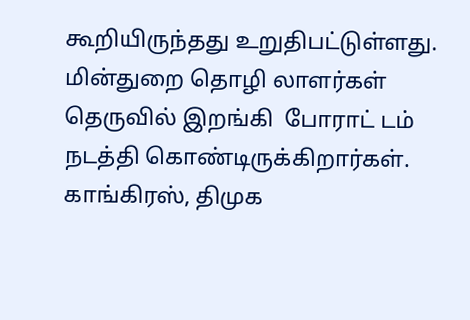கூறியிருந்தது உறுதிபட்டுள்ளது. மின்துறை தொழி லாளர்கள் தெருவில் இறங்கி  போராட் டம் நடத்தி கொண்டிருக்கிறார்கள். காங்கிரஸ், திமுக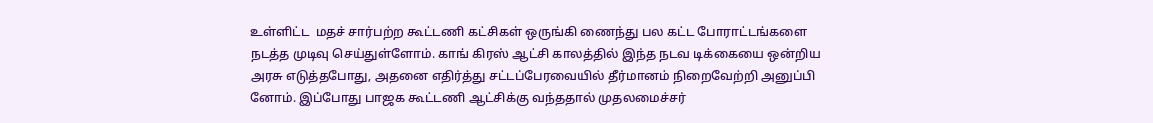உள்ளிட்ட  மதச் சார்பற்ற கூட்டணி கட்சிகள் ஒருங்கி ணைந்து பல கட்ட போராட்டங்களை நடத்த முடிவு செய்துள்ளோம். காங் கிரஸ் ஆட்சி காலத்தில் இந்த நடவ டிக்கையை ஒன்றிய அரசு எடுத்தபோது, அதனை எதிர்த்து சட்டப்பேரவையில் தீர்மானம் நிறைவேற்றி அனுப்பி னோம். இப்போது பாஜக கூட்டணி ஆட்சிக்கு வந்ததால் முதலமைச்சர்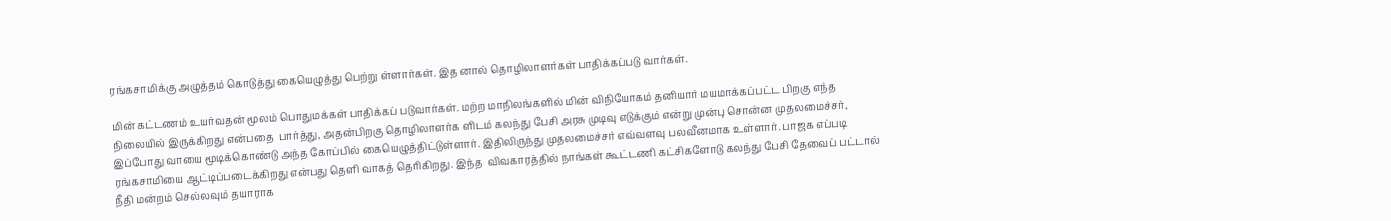ரங்கசாமிக்கு அழுத்தம் கொடுத்து கையெழுத்து பெற்று ள்ளார்கள். இத னால் தொழிலாளர்கள் பாதிக்கப்படு வார்கள்.

மின் கட்டணம் உயர்வதன் மூலம் பொதுமக்கள் பாதிக்கப் படுவார்கள். மற்ற மாநிலங்களில் மின் விநியோகம் தனியார் மயமாக்கப்பட்ட பிறகு எந்த நிலையில் இருக்கிறது என்பதை  பார்த்து, அதன்பிறகு தொழிலாளர்க ளிடம் கலந்து பேசி அரசு முடிவு எடுக்கும் என்று முன்பு சொன்ன முதலமைச்சர்,  இப்போது வாயை மூடிக்கொண்டு அந்த கோப்பில் கையெழுத்திட்டுள்ளார். இதிலிருந்து முதலமைச்சர் எவ்வளவு பலவீனமாக உள்ளார். பாஜக எப்படி ரங்கசாமியை ஆட்டிப்படைக்கிறது என்பது தெளி வாகத் தெரிகிறது. இந்த  விவகாரத்தில் நாங்கள் கூட்டணி கட்சிகளோடு கலந்து பேசி தேவைப் பட்டால் நீதி மன்றம் செல்லவும் தயாராக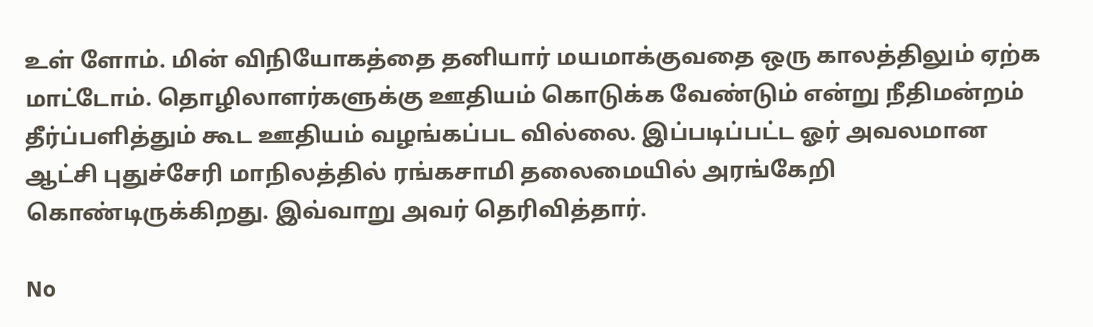உள் ளோம். மின் விநியோகத்தை தனியார் மயமாக்குவதை ஒரு காலத்திலும் ஏற்க மாட்டோம். தொழிலாளர்களுக்கு ஊதியம் கொடுக்க வேண்டும் என்று நீதிமன்றம் தீர்ப்பளித்தும் கூட ஊதியம் வழங்கப்பட வில்லை. இப்படிப்பட்ட ஓர் அவலமான ஆட்சி புதுச்சேரி மாநிலத்தில் ரங்கசாமி தலைமையில் அரங்கேறி கொண்டிருக்கிறது. இவ்வாறு அவர் தெரிவித்தார்.

No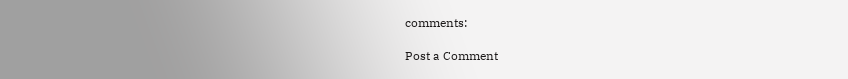comments:

Post a Comment